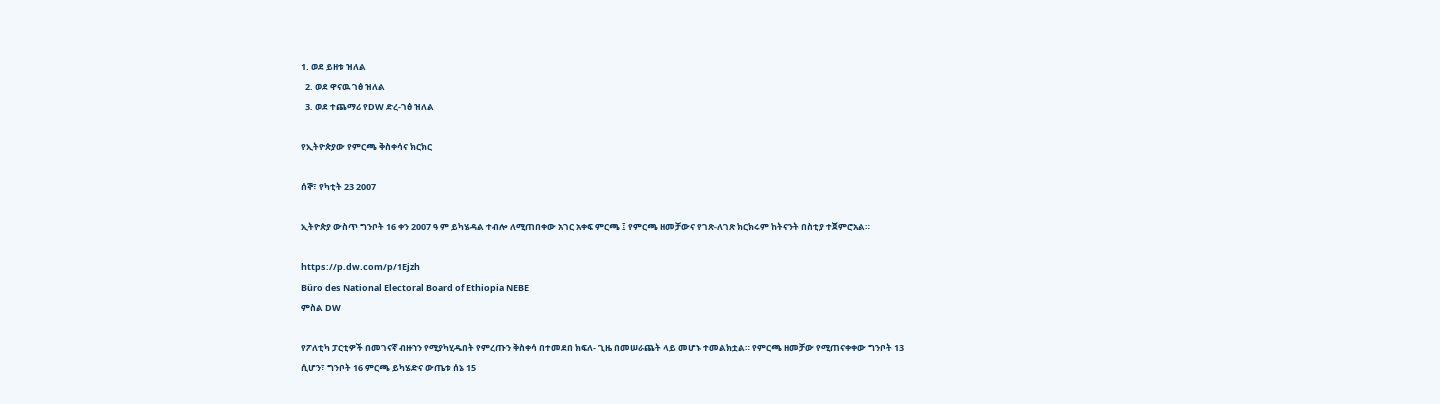1. ወደ ይዘቱ ዝለል
  2. ወደ ዋናዉ ገፅ ዝለል
  3. ወደ ተጨማሪ የDW ድረ-ገፅ ዝለል

የኢትዮጵያው የምርጫ ቅስቀሳና ክርክር

ሰኞ፣ የካቲት 23 2007

ኢትዮጵያ ውስጥ ግንቦት 16 ቀን 2007 ዓ ም ይካሄዳል ተብሎ ለሚጠበቀው አገር አቀፍ ምርጫ ፤ የምርጫ ዘመቻውና የገጽ-ለገጽ ክርክሩም ከትናንት በስቲያ ተጀምሮአል።

https://p.dw.com/p/1Ejzh
Büro des National Electoral Board of Ethiopia NEBE
ምስል DW

የፖለቲካ ፓርቲዎች በመገናኛ ብዙኀን የሚያካሂዱበት የምረጡን ቅስቀሳ በተመደበ ክፍለ- ጊዜ በመሠራጨት ላይ መሆኑ ተመልክቷል። የምርጫ ዘመቻው የሚጠናቀቀው ግንቦት 13 ሲሆን፣ ግንቦት 16 ምርጫ ይካሄድና ውጤቱ ሰኔ 15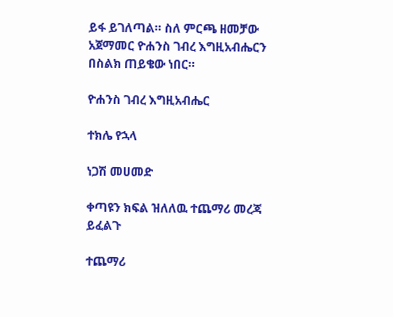ይፋ ይገለጣል። ስለ ምርጫ ዘመቻው አጀማመር ዮሐንስ ገብረ እግዚአብሔርን በስልክ ጠይቄው ነበር።

ዮሐንስ ገብረ እግዚአብሔር

ተክሌ የኋላ

ነጋሽ መሀመድ

ቀጣዩን ክፍል ዝለለዉ ተጨማሪ መረጃ ይፈልጉ

ተጨማሪ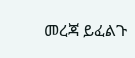መረጃ ይፈልጉ